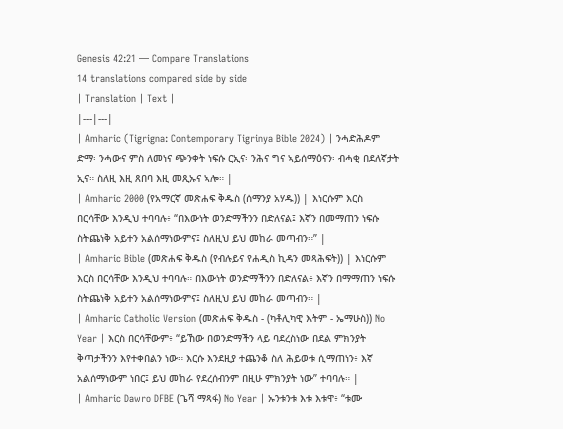Genesis 42:21 — Compare Translations
14 translations compared side by side
| Translation | Text |
|---|---|
| Amharic (Tigrigna: Contemporary Tigrinya Bible 2024) | ንሓድሕዶም ድማ፡ ንሓውና ምስ ለመነና ጭንቀት ነፍሱ ርኢና፡ ንሕና ግና ኣይሰማዕናን፡ ብሓቂ በደለኛታት ኢና። ስለዚ እዚ ጸበባ እዚ መጺኡና ኣሎ። |
| Amharic 2000 (የአማርኛ መጽሐፍ ቅዱስ (ሰማንያ አሃዱ)) | እነርሱም እርስ በርሳቸው እንዲህ ተባባሉ፥ “በእውነት ወንድማችንን በድለናል፤ እኛን በመማጠን ነፍሱ ስትጨነቅ አይተን አልሰማነውምና፤ ስለዚህ ይህ መከራ መጣብን።” |
| Amharic Bible (መጽሐፍ ቅዱስ (የብሉይና የሐዲስ ኪዳን መጻሕፍት)) | እነርሱም እርስ በርሳቸው እንዲህ ተባባሉ። በእውነት ወንድማችንን በድለናል፥ እኛን በማማጠን ነፍሱ ስትጨነቅ አይተን አልሰማነውምና፤ ስለዚህ ይህ መከራ መጣብን። |
| Amharic Catholic Version (መጽሐፍ ቅዱስ - (ካቶሊካዊ እትም - ኤማሁስ)) No Year | እርስ በርሳቸውም፥ “ይኸው በወንድማችን ላይ ባደረስነው በደል ምክንያት ቅጣታችንን እየተቀበልን ነው። እርሱ እንደዚያ ተጨንቆ ስለ ሕይወቱ ሲማጠነን፥ እኛ አልሰማነውም ነበር፤ ይህ መከራ የደረሰብንም በዚሁ ምክንያት ነው” ተባባሉ። |
| Amharic Dawro DFBE (ጌሻ ማጻፋ) No Year | ኡንቱንቱ እቱ እቱዋ፥ “ቱሙ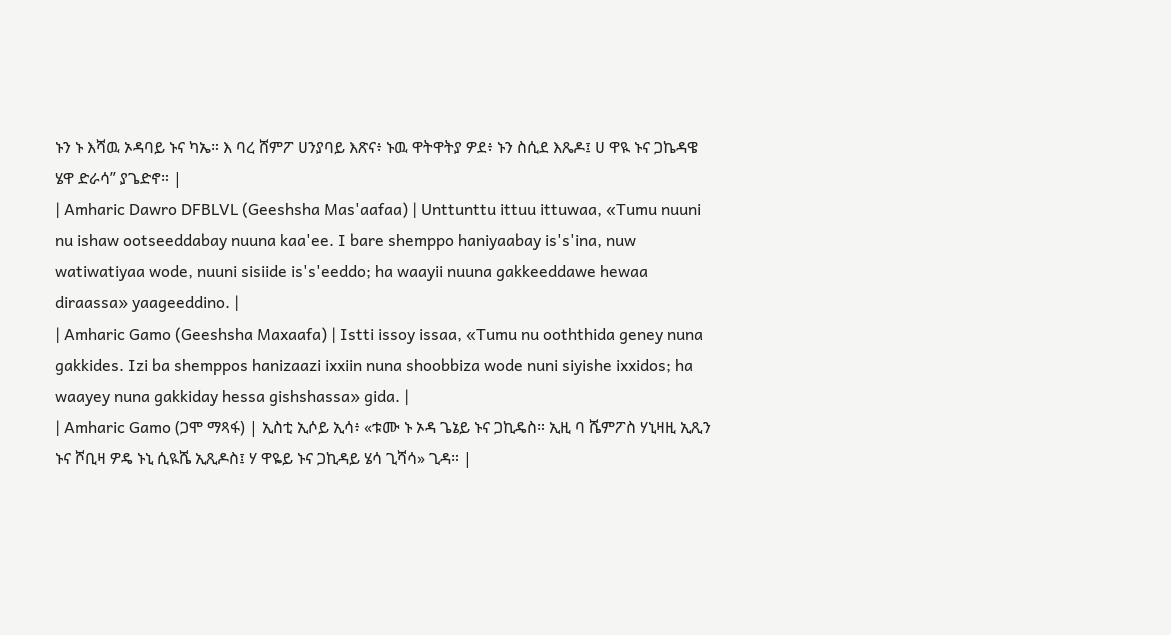ኑን ኑ እሻዉ ኦዳባይ ኑና ካኤ። እ ባረ ሸምፖ ሀንያባይ እጽና፥ ኑዉ ዋትዋትያ ዎደ፥ ኑን ስሲደ እጼዶ፤ ሀ ዋዪ ኑና ጋኬዳዌ ሄዋ ድራሳ” ያጌድኖ። |
| Amharic Dawro DFBLVL (Geeshsha Mas'aafaa) | Unttunttu ittuu ittuwaa, «Tumu nuuni nu ishaw ootseeddabay nuuna kaa'ee. I bare shemppo haniyaabay is's'ina, nuw watiwatiyaa wode, nuuni sisiide is's'eeddo; ha waayii nuuna gakkeeddawe hewaa diraassa» yaageeddino. |
| Amharic Gamo (Geeshsha Maxaafa) | Istti issoy issaa, «Tumu nu ooththida geney nuna gakkides. Izi ba shemppos hanizaazi ixxiin nuna shoobbiza wode nuni siyishe ixxidos; ha waayey nuna gakkiday hessa gishshassa» gida. |
| Amharic Gamo (ጋሞ ማጻፋ) | ኢስቲ ኢሶይ ኢሳ፥ «ቱሙ ኑ ኦዳ ጌኔይ ኑና ጋኪዴስ። ኢዚ ባ ሼምፖስ ሃኒዛዚ ኢጺን ኑና ሾቢዛ ዎዴ ኑኒ ሲዪሼ ኢጺዶስ፤ ሃ ዋዬይ ኑና ጋኪዳይ ሄሳ ጊሻሳ» ጊዳ። |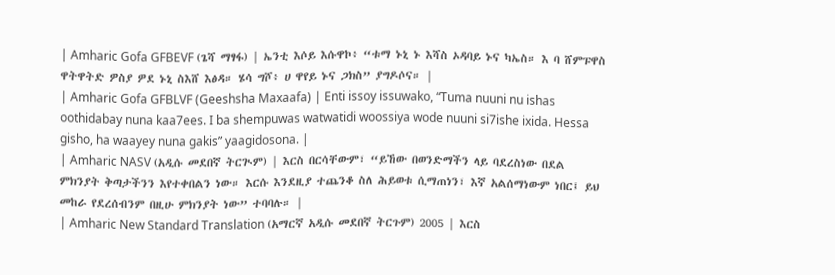| Amharic Gofa GFBEVF (ጌሻ ማፃፋ) | ኤንቲ እሶይ እሱዋኮ፥ “ቱማ ኑኒ ኑ እሻስ ኦዳባይ ኑና ካኤስ። እ ባ ሸምፑዋስ ዋትዋትድ ዎስያ ዎደ ኑኒ ስእሸ እፅዳ። ሄሳ ግሾ፥ ሀ ዋየይ ኑና ጋክስ” ያግዶሶና። |
| Amharic Gofa GFBLVF (Geeshsha Maxaafa) | Enti issoy issuwako, “Tuma nuuni nu ishas oothidabay nuna kaa7ees. I ba shempuwas watwatidi woossiya wode nuuni si7ishe ixida. Hessa gisho, ha waayey nuna gakis” yaagidosona. |
| Amharic NASV (አዲሱ መደበኛ ትርጒም) | እርስ በርሳቸውም፣ “ይኸው በወንድማችን ላይ ባደረስነው በደል ምክንያት ቅጣታችንን እየተቀበልን ነው። እርሱ እንደዚያ ተጨንቆ ስለ ሕይወቱ ሲማጠነን፣ እኛ አልሰማነውም ነበር፤ ይህ መከራ የደረሰብንም በዚሁ ምክንያት ነው” ተባባሉ። |
| Amharic New Standard Translation (አማርኛ አዲሱ መደበኛ ትርጉም) 2005 | እርስ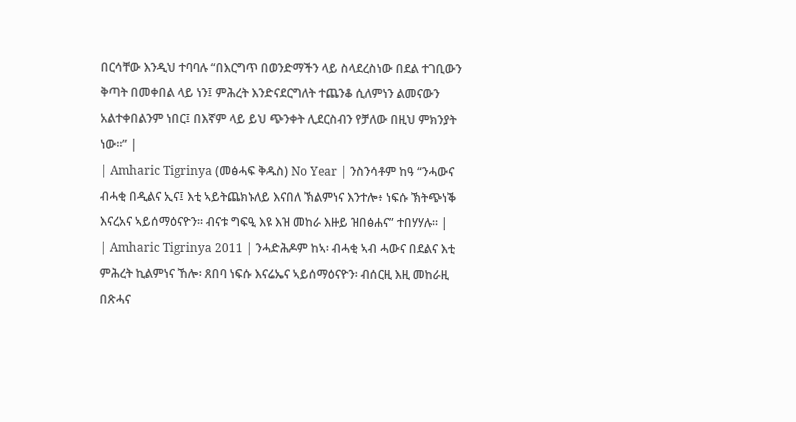በርሳቸው እንዲህ ተባባሉ “በእርግጥ በወንድማችን ላይ ስላደረስነው በደል ተገቢውን ቅጣት በመቀበል ላይ ነን፤ ምሕረት እንድናደርግለት ተጨንቆ ሲለምነን ልመናውን አልተቀበልንም ነበር፤ በእኛም ላይ ይህ ጭንቀት ሊደርስብን የቻለው በዚህ ምክንያት ነው።” |
| Amharic Tigrinya (መፅሓፍ ቅዱስ) No Year | ንስንሳቶም ከዓ “ንሓውና ብሓቂ በዲልና ኢና፤ እቲ ኣይትጨክኑለይ እናበለ ኽልምነና እንተሎ፥ ነፍሱ ኽትጭነቕ እናረአና ኣይሰማዕናዮን። ብናቱ ግፍዒ እዩ እዝ መከራ እዙይ ዝበፅሐና” ተበሃሃሉ። |
| Amharic Tigrinya 2011 | ንሓድሕዶም ከኣ፡ ብሓቂ ኣብ ሓውና በደልና እቲ ምሕረት ኪልምነና ኸሎ፡ ጸበባ ነፍሱ እናሬኤና ኣይሰማዕናዮን፡ ብሰርዚ እዚ መከራዚ በጽሓና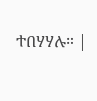ተበሃሃሉ። |